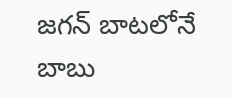జగన్ బాటలోనే బాబు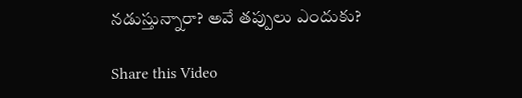నడుస్తున్నారా? అవే తప్పులు ఎందుకు?

Share this Video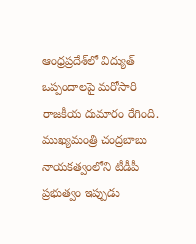ఆంధ్రప్రదేశ్‌లో విద్యుత్ ఒప్పందాలపై మరోసారి రాజకీయ దుమారం రేగింది. ముఖ్యమంత్రి చంద్రబాబు నాయకత్వంలోని టీడీపీ ప్రభుత్వం ఇప్పుడు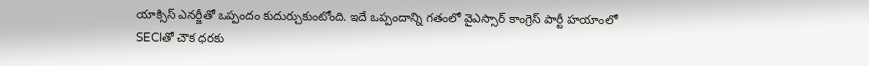యాక్సిస్ ఎనర్జీతో ఒప్పందం కుదుర్చుకుంటోంది. ఇదే ఒప్పందాన్ని గతంలో వైఎస్సార్ కాంగ్రెస్ పార్టీ హయాంలో SECIతో చౌక ధరకు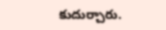కుదుర్చారు.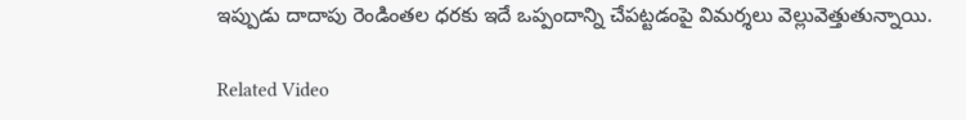ఇప్పుడు దాదాపు రెండింతల ధరకు ఇదే ఒప్పందాన్ని చేపట్టడంపై విమర్శలు వెల్లువెత్తుతున్నాయి.

Related Video